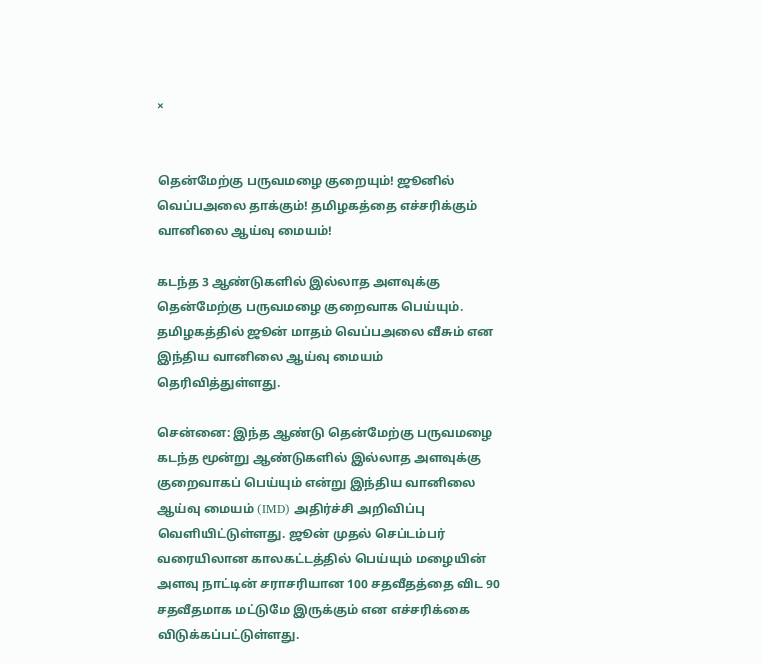×


தென்மேற்கு பருவமழை குறையும்! ஜூனில் வெப்பஅலை தாக்கும்! தமிழகத்தை எச்சரிக்கும் வானிலை ஆய்வு மையம்!

கடந்த 3 ஆண்டுகளில் இல்லாத அளவுக்கு தென்மேற்கு பருவமழை குறைவாக பெய்யும். தமிழகத்தில் ஜூன் மாதம் வெப்பஅலை வீசும் என இந்திய வானிலை ஆய்வு மையம் தெரிவித்துள்ளது.

சென்னை: இந்த ஆண்டு தென்மேற்கு பருவமழை கடந்த மூன்று ஆண்டுகளில் இல்லாத அளவுக்கு குறைவாகப் பெய்யும் என்று இந்திய வானிலை ஆய்வு மையம் (IMD) அதிர்ச்சி அறிவிப்பு வெளியிட்டுள்ளது. ஜூன் முதல் செப்டம்பர் வரையிலான காலகட்டத்தில் பெய்யும் மழையின் அளவு நாட்டின் சராசரியான 100 சதவீதத்தை விட 90 சதவீதமாக மட்டுமே இருக்கும் என எச்சரிக்கை விடுக்கப்பட்டுள்ளது.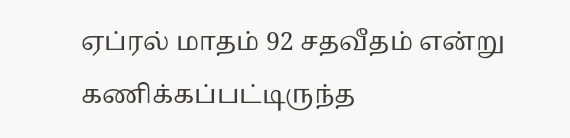ஏப்ரல் மாதம் 92 சதவீதம் என்று கணிக்கப்பட்டிருந்த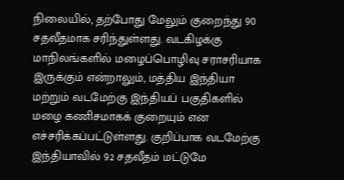நிலையில், தற்போது மேலும் குறைந்து 90 சதவீதமாக சரிந்துள்ளது. வடகிழக்கு மாநிலங்களில் மழைப்பொழிவு சராசரியாக இருக்கும் என்றாலும், மத்திய இந்தியா மற்றும் வடமேற்கு இந்தியப் பகுதிகளில் மழை கணிசமாகக் குறையும் என எச்சரிக்கப்பட்டுள்ளது. குறிப்பாக வடமேற்கு இந்தியாவில் 92 சதவீதம் மட்டுமே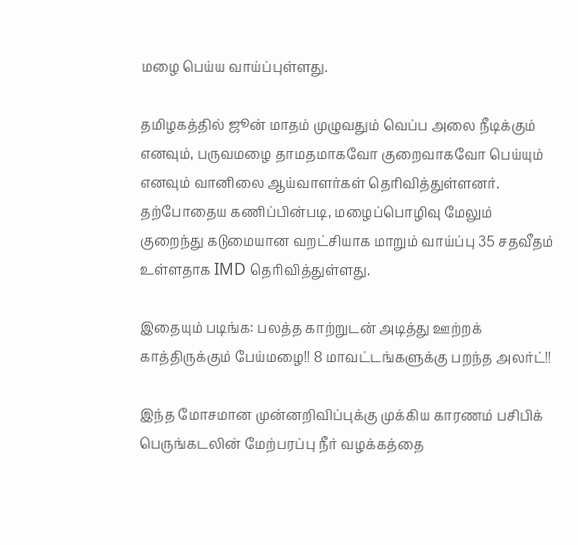மழை பெய்ய வாய்ப்புள்ளது.

தமிழகத்தில் ஜூன் மாதம் முழுவதும் வெப்ப அலை நீடிக்கும் எனவும், பருவமழை தாமதமாகவோ குறைவாகவோ பெய்யும் எனவும் வானிலை ஆய்வாளர்கள் தெரிவித்துள்ளனர். தற்போதைய கணிப்பின்படி, மழைப்பொழிவு மேலும் குறைந்து கடுமையான வறட்சியாக மாறும் வாய்ப்பு 35 சதவீதம் உள்ளதாக IMD தெரிவித்துள்ளது.

இதையும் படிங்க: பலத்த காற்றுடன் அடித்து ஊற்றக் காத்திருக்கும் பேய்மழை!! 8 மாவட்டங்களுக்கு பறந்த அலர்ட்!!

இந்த மோசமான முன்னறிவிப்புக்கு முக்கிய காரணம் பசிபிக் பெருங்கடலின் மேற்பரப்பு நீர் வழக்கத்தை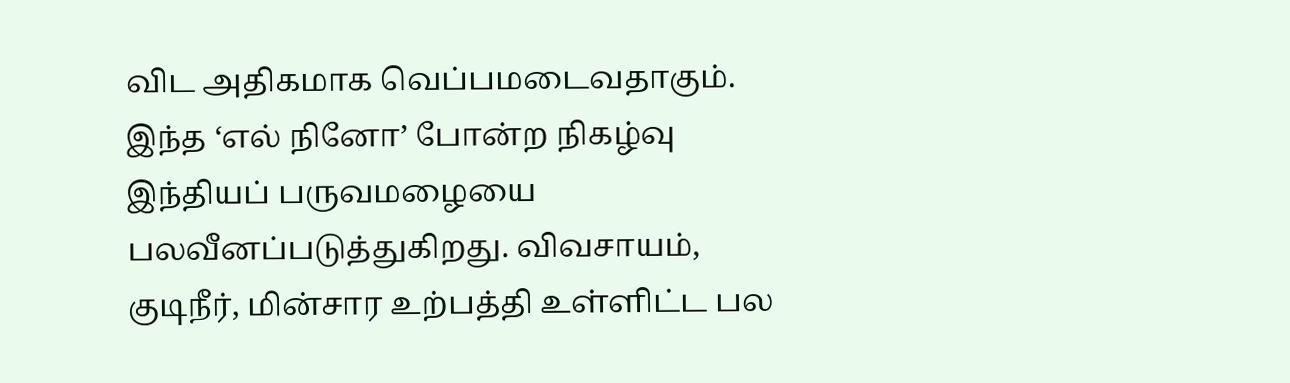விட அதிகமாக வெப்பமடைவதாகும். இந்த ‘எல் நினோ’ போன்ற நிகழ்வு இந்தியப் பருவமழையை பலவீனப்படுத்துகிறது. விவசாயம், குடிநீர், மின்சார உற்பத்தி உள்ளிட்ட பல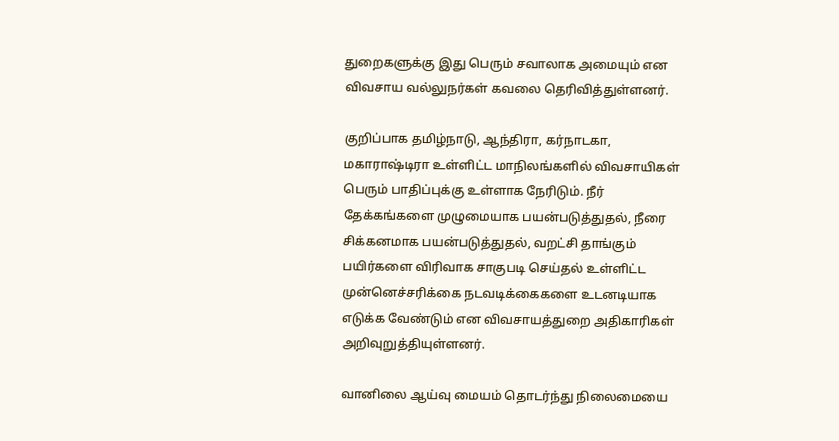துறைகளுக்கு இது பெரும் சவாலாக அமையும் என விவசாய வல்லுநர்கள் கவலை தெரிவித்துள்ளனர்.

குறிப்பாக தமிழ்நாடு, ஆந்திரா, கர்நாடகா, மகாராஷ்டிரா உள்ளிட்ட மாநிலங்களில் விவசாயிகள் பெரும் பாதிப்புக்கு உள்ளாக நேரிடும். நீர் தேக்கங்களை முழுமையாக பயன்படுத்துதல், நீரை சிக்கனமாக பயன்படுத்துதல், வறட்சி தாங்கும் பயிர்களை விரிவாக சாகுபடி செய்தல் உள்ளிட்ட முன்னெச்சரிக்கை நடவடிக்கைகளை உடனடியாக எடுக்க வேண்டும் என விவசாயத்துறை அதிகாரிகள் அறிவுறுத்தியுள்ளனர்.

வானிலை ஆய்வு மையம் தொடர்ந்து நிலைமையை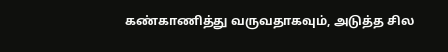கண்காணித்து வருவதாகவும், அடுத்த சில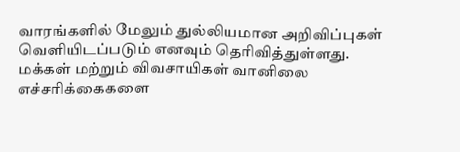வாரங்களில் மேலும் துல்லியமான அறிவிப்புகள் வெளியிடப்படும் எனவும் தெரிவித்துள்ளது. மக்கள் மற்றும் விவசாயிகள் வானிலை எச்சரிக்கைகளை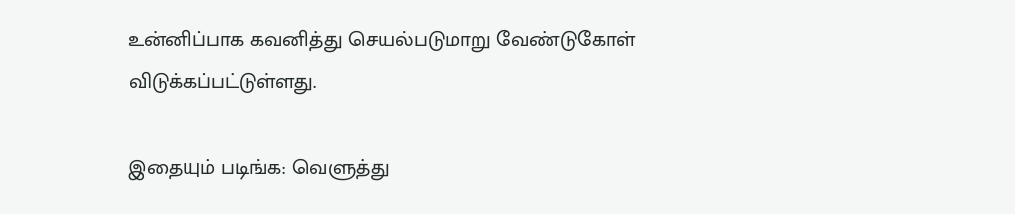உன்னிப்பாக கவனித்து செயல்படுமாறு வேண்டுகோள் விடுக்கப்பட்டுள்ளது.

இதையும் படிங்க: வெளுத்து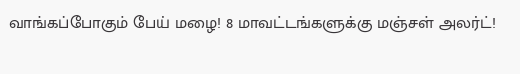வாங்கப்போகும் பேய் மழை! 8 மாவட்டங்களுக்கு மஞ்சள் அலர்ட்!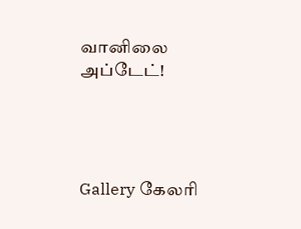வானிலை அப்டேட்!




Gallery கேலரி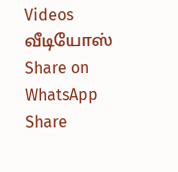Videos வீடியோஸ் Share on WhatsApp Share